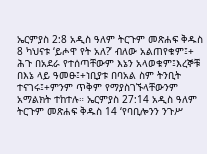ኤርምያስ 2:8 አዲስ ዓለም ትርጉም መጽሐፍ ቅዱስ 8 ካህናቱ ‘ይሖዋ የት አለ?’ ብለው አልጠየቁም፤+ ሕጉ በአደራ የተሰጣቸውም እኔን አላወቁም፤እረኞቹ በእኔ ላይ ዓመፁ፤+ነቢያቱ በባአል ስም ትንቢት ተናገሩ፤+ምንም ጥቅም የማያስገኙላቸውንም አማልክት ተከተሉ። ኤርምያስ 27:14 አዲስ ዓለም ትርጉም መጽሐፍ ቅዱስ 14 ‘የባቢሎንን ንጉሥ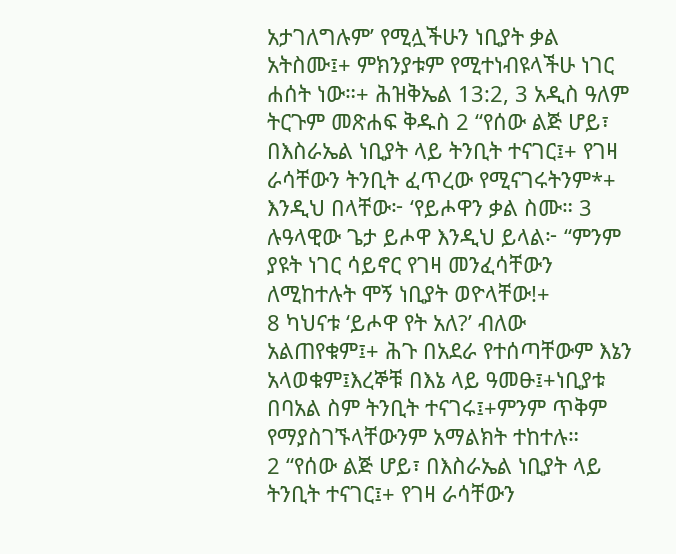አታገለግሉም’ የሚሏችሁን ነቢያት ቃል አትስሙ፤+ ምክንያቱም የሚተነብዩላችሁ ነገር ሐሰት ነው።+ ሕዝቅኤል 13:2, 3 አዲስ ዓለም ትርጉም መጽሐፍ ቅዱስ 2 “የሰው ልጅ ሆይ፣ በእስራኤል ነቢያት ላይ ትንቢት ተናገር፤+ የገዛ ራሳቸውን ትንቢት ፈጥረው የሚናገሩትንም*+ እንዲህ በላቸው፦ ‘የይሖዋን ቃል ስሙ። 3 ሉዓላዊው ጌታ ይሖዋ እንዲህ ይላል፦ “ምንም ያዩት ነገር ሳይኖር የገዛ መንፈሳቸውን ለሚከተሉት ሞኝ ነቢያት ወዮላቸው!+
8 ካህናቱ ‘ይሖዋ የት አለ?’ ብለው አልጠየቁም፤+ ሕጉ በአደራ የተሰጣቸውም እኔን አላወቁም፤እረኞቹ በእኔ ላይ ዓመፁ፤+ነቢያቱ በባአል ስም ትንቢት ተናገሩ፤+ምንም ጥቅም የማያስገኙላቸውንም አማልክት ተከተሉ።
2 “የሰው ልጅ ሆይ፣ በእስራኤል ነቢያት ላይ ትንቢት ተናገር፤+ የገዛ ራሳቸውን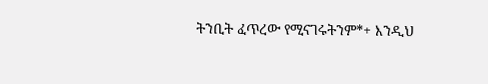ትንቢት ፈጥረው የሚናገሩትንም*+ እንዲህ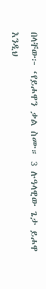በላቸው፦ ‘የይሖዋን ቃል ስሙ። 3 ሉዓላዊው ጌታ ይሖዋ እንዲህ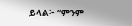ይላል፦ “ምንም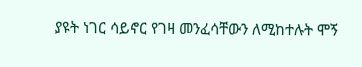ያዩት ነገር ሳይኖር የገዛ መንፈሳቸውን ለሚከተሉት ሞኝ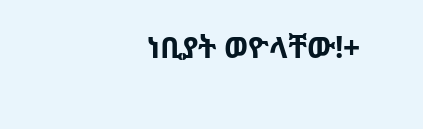ነቢያት ወዮላቸው!+